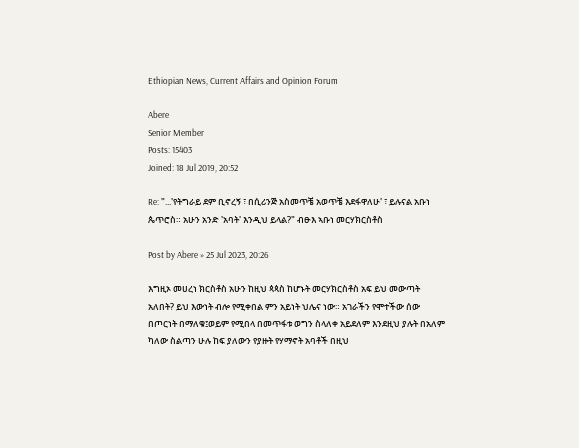Ethiopian News, Current Affairs and Opinion Forum

Abere
Senior Member
Posts: 15403
Joined: 18 Jul 2019, 20:52

Re: "...'የትግራይ ደም ቢኖረኝ ፣ በሲሪንጅ አስመጥቼ አወጥቼ እደፋዋለሁ' ፣ ይሉናል አቡነ ጴጥሮስ። አሁን አንድ 'አባት' እንዲህ ይላል?" ብፁእ ኣቡነ መርሃክርስቶስ

Post by Abere » 25 Jul 2023, 20:26

እግዚኦ መሀረነ ክርስቶስ አሁን ከዚህ ጳጳስ ከሆኑት መርሃክርስቶስ አፍ ይህ መውጣት አለበት? ይህ እውነት ብሎ የሚቀበል ምን አይነት ህሌና ነው። አገራችን የሞተችው ሰው በጦርነት በማለቁ፤ወይም የሚበላ በመጥፋቱ ወግን ስላለቀ አይደለም እንደዚህ ያሉት በአለም ካለው ስልጣን ሁሉ ከፍ ያለውን የያዙት የሃማኖት አባቶች በዚህ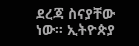ደረጃ ስናያቸው ነው። ኢትዮጵያ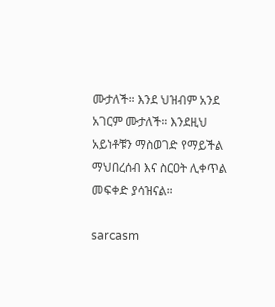ሙታለች። እንደ ህዝብም አንደ አገርም ሙታለች። እንደዚህ አይነቶቹን ማስወገድ የማይችል ማህበረሰብ እና ስርዐት ሊቀጥል መፍቀድ ያሳዝናል።

sarcasm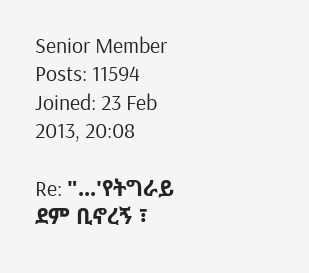Senior Member
Posts: 11594
Joined: 23 Feb 2013, 20:08

Re: "...'የትግራይ ደም ቢኖረኝ ፣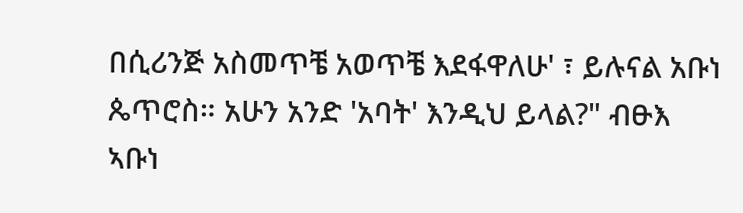በሲሪንጅ አስመጥቼ አወጥቼ እደፋዋለሁ' ፣ ይሉናል አቡነ ጴጥሮስ። አሁን አንድ 'አባት' እንዲህ ይላል?" ብፁእ ኣቡነ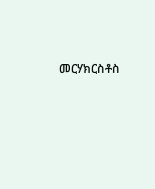መርሃክርስቶስ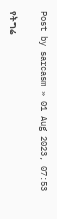Post by sarcasm » 01 Aug 2023, 07:53

የትግሬ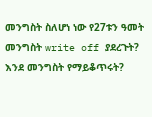መንግስት ስለሆነ ነው የ27ቱን ዓመት መንግስት write off ያደረጉት? እንደ መንግስት የማይቆጥሩት?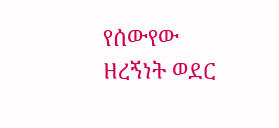የሰውየው ዘረኝነት ወደር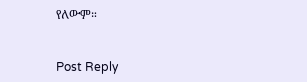የለውም።


Post Reply